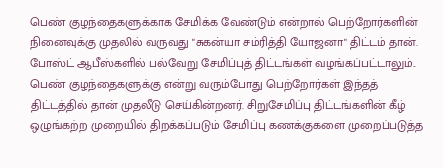பெண் குழந்தைகளுக்காக சேமிக்க வேண்டும் என்றால் பெற்றோர்களின் நினைவுக்கு முதலில் வருவது "சுகன்யா சம்ரித்தி யோஜனா" திட்டம் தான். போஸ்ட் ஆபீஸ்களில் பல்வேறு சேமிப்புத் திட்டங்கள் வழங்கப்பட்டாலும்.. பெண் குழந்தைகளுக்கு என்று வரும்போது பெற்றோர்கள் இந்தத் திட்டத்தில் தான் முதலீடு செய்கின்றனர். சிறுசேமிப்பு திட்டங்களின் கீழ் ஒழுங்கற்ற முறையில் திறக்கப்படும் சேமிப்பு கணக்குகளை முறைப்படுத்த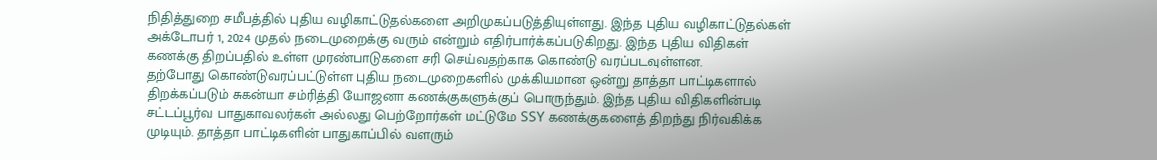நிதித்துறை சமீபத்தில் புதிய வழிகாட்டுதல்களை அறிமுகப்படுத்தியுள்ளது. இந்த புதிய வழிகாட்டுதல்கள் அக்டோபர் 1, 2024 முதல் நடைமுறைக்கு வரும் என்றும் எதிர்பார்க்கப்படுகிறது. இந்த புதிய விதிகள் கணக்கு திறப்பதில் உள்ள முரண்பாடுகளை சரி செய்வதற்காக கொண்டு வரப்படவுள்ளன.
தற்போது கொண்டுவரப்பட்டுள்ள புதிய நடைமுறைகளில் முக்கியமான ஒன்று தாத்தா பாட்டிகளால் திறக்கப்படும் சுகன்யா சம்ரித்தி யோஜனா கணக்குகளுக்குப் பொருந்தும். இந்த புதிய விதிகளின்படி சட்டப்பூர்வ பாதுகாவலர்கள் அல்லது பெற்றோர்கள் மட்டுமே SSY கணக்குகளைத் திறந்து நிர்வகிக்க முடியும். தாத்தா பாட்டிகளின் பாதுகாப்பில் வளரும்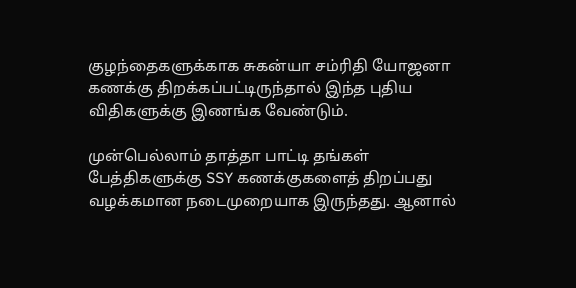குழந்தைகளுக்காக சுகன்யா சம்ரிதி யோஜனா கணக்கு திறக்கப்பட்டிருந்தால் இந்த புதிய விதிகளுக்கு இணங்க வேண்டும்.

முன்பெல்லாம் தாத்தா பாட்டி தங்கள் பேத்திகளுக்கு SSY கணக்குகளைத் திறப்பது வழக்கமான நடைமுறையாக இருந்தது. ஆனால்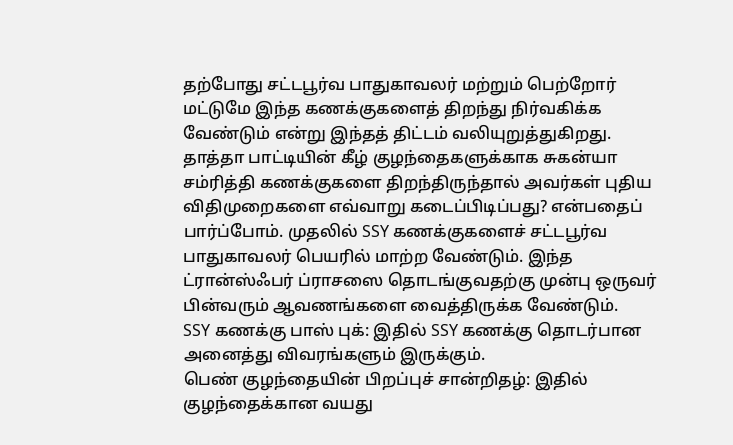தற்போது சட்டபூர்வ பாதுகாவலர் மற்றும் பெற்றோர் மட்டுமே இந்த கணக்குகளைத் திறந்து நிர்வகிக்க வேண்டும் என்று இந்தத் திட்டம் வலியுறுத்துகிறது.
தாத்தா பாட்டியின் கீழ் குழந்தைகளுக்காக சுகன்யா சம்ரித்தி கணக்குகளை திறந்திருந்தால் அவர்கள் புதிய விதிமுறைகளை எவ்வாறு கடைப்பிடிப்பது? என்பதைப் பார்ப்போம். முதலில் SSY கணக்குகளைச் சட்டபூர்வ பாதுகாவலர் பெயரில் மாற்ற வேண்டும். இந்த ட்ரான்ஸ்ஃபர் ப்ராசஸை தொடங்குவதற்கு முன்பு ஒருவர் பின்வரும் ஆவணங்களை வைத்திருக்க வேண்டும்.
SSY கணக்கு பாஸ் புக்: இதில் SSY கணக்கு தொடர்பான அனைத்து விவரங்களும் இருக்கும்.
பெண் குழந்தையின் பிறப்புச் சான்றிதழ்: இதில் குழந்தைக்கான வயது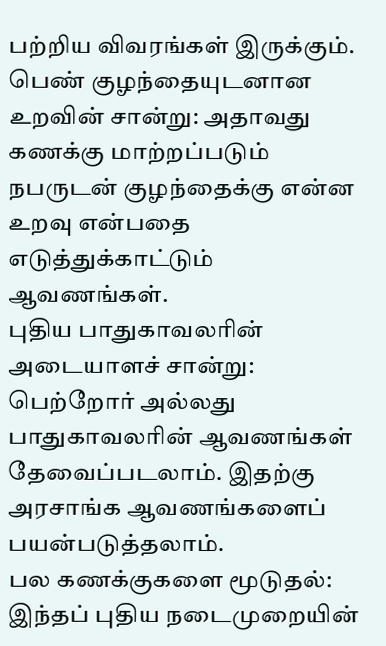பற்றிய விவரங்கள் இருக்கும்.
பெண் குழந்தையுடனான உறவின் சான்று: அதாவது கணக்கு மாற்றப்படும் நபருடன் குழந்தைக்கு என்ன உறவு என்பதை எடுத்துக்காட்டும் ஆவணங்கள்.
புதிய பாதுகாவலரின் அடையாளச் சான்று: பெற்றோர் அல்லது பாதுகாவலரின் ஆவணங்கள் தேவைப்படலாம். இதற்கு அரசாங்க ஆவணங்களைப் பயன்படுத்தலாம்.
பல கணக்குகளை மூடுதல்: இந்தப் புதிய நடைமுறையின்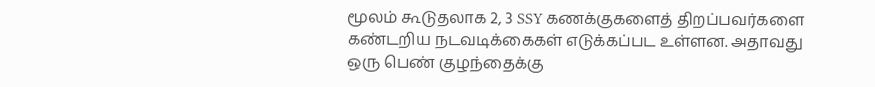மூலம் கூடுதலாக 2, 3 SSY கணக்குகளைத் திறப்பவர்களை கண்டறிய நடவடிக்கைகள் எடுக்கப்பட உள்ளன. அதாவது ஒரு பெண் குழந்தைக்கு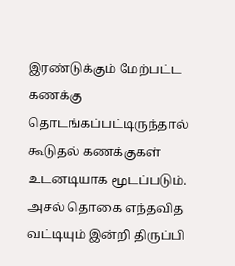இரண்டுக்கும் மேற்பட்ட கணக்கு தொடங்கப்பட்டிருந்தால் கூடுதல் கணக்குகள் உடனடியாக மூடப்படும். அசல் தொகை எந்தவித வட்டியும் இன்றி திருப்பி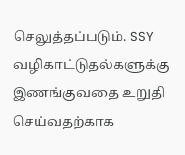செலுத்தப்படும். SSY வழிகாட்டுதல்களுக்கு இணங்குவதை உறுதி செய்வதற்காக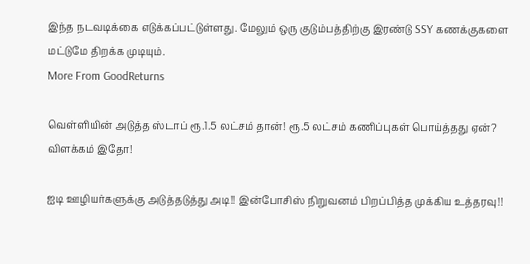இந்த நடவடிக்கை எடுக்கப்பட்டுள்ளது. மேலும் ஒரு குடும்பத்திற்கு இரண்டு SSY கணக்குகளை மட்டுமே திறக்க முடியும்.
More From GoodReturns

வெள்ளியின் அடுத்த ஸ்டாப் ரூ.1.5 லட்சம் தான்! ரூ.5 லட்சம் கணிப்புகள் பொய்த்தது ஏன்? விளக்கம் இதோ!

ஐடி ஊழியர்களுக்கு அடுத்தடுத்து அடி!! இன்போசிஸ் நிறுவனம் பிறப்பித்த முக்கிய உத்தரவு!!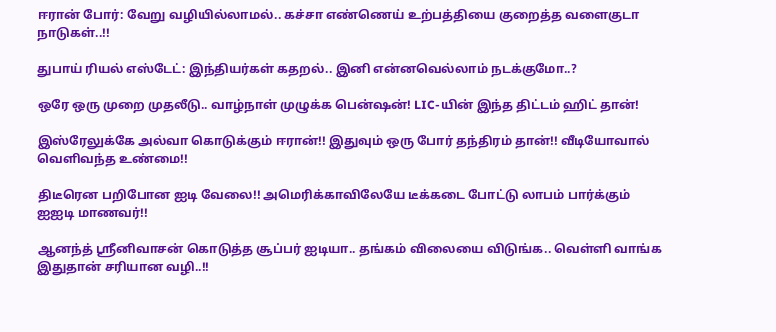ஈரான் போர்: வேறு வழியில்லாமல்.. கச்சா எண்ணெய் உற்பத்தியை குறைத்த வளைகுடா நாடுகள்..!!

துபாய் ரியல் எஸ்டேட்: இந்தியர்கள் கதறல்.. இனி என்னவெல்லாம் நடக்குமோ..?

ஒரே ஒரு முறை முதலீடு.. வாழ்நாள் முழுக்க பென்ஷன்! LIC-யின் இந்த திட்டம் ஹிட் தான்!

இஸ்ரேலுக்கே அல்வா கொடுக்கும் ஈரான்!! இதுவும் ஒரு போர் தந்திரம் தான்!! வீடியோவால் வெளிவந்த உண்மை!!

திடீரென பறிபோன ஐடி வேலை!! அமெரிக்காவிலேயே டீக்கடை போட்டு லாபம் பார்க்கும் ஐஐடி மாணவர்!!

ஆனந்த் ஸ்ரீனிவாசன் கொடுத்த சூப்பர் ஐடியா.. தங்கம் விலையை விடுங்க.. வெள்ளி வாங்க இதுதான் சரியான வழி..!!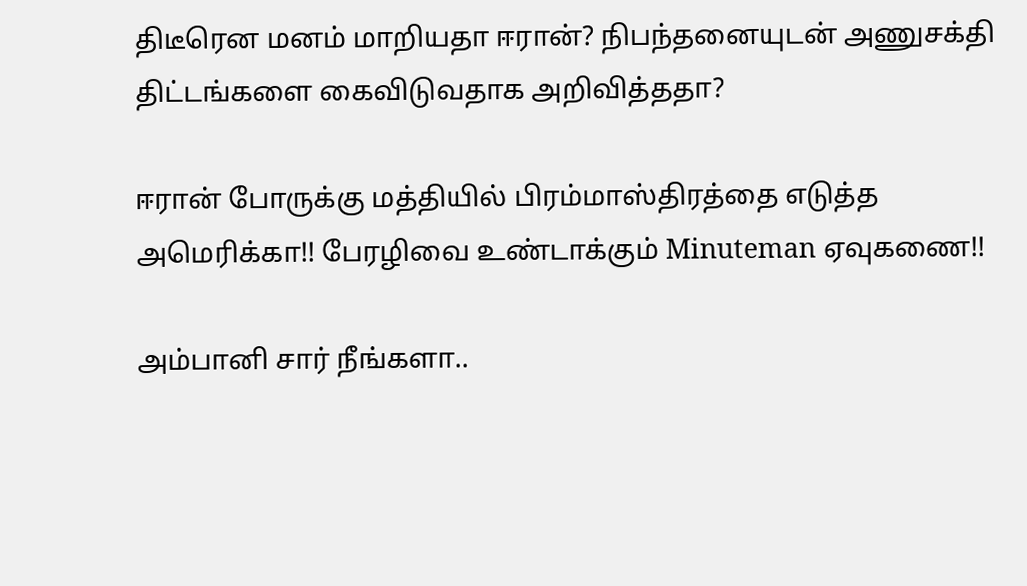திடீரென மனம் மாறியதா ஈரான்? நிபந்தனையுடன் அணுசக்தி திட்டங்களை கைவிடுவதாக அறிவித்ததா?

ஈரான் போருக்கு மத்தியில் பிரம்மாஸ்திரத்தை எடுத்த அமெரிக்கா!! பேரழிவை உண்டாக்கும் Minuteman ஏவுகணை!!

அம்பானி சார் நீங்களா..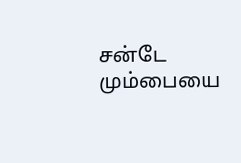சன்டே மும்பையை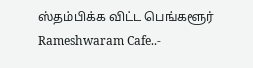ஸ்தம்பிக்க விட்ட பெங்களூர் Rameshwaram Cafe..-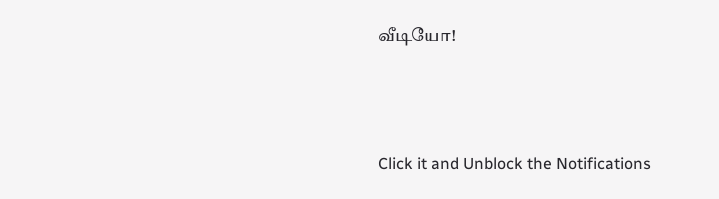வீடியோ!



Click it and Unblock the Notifications